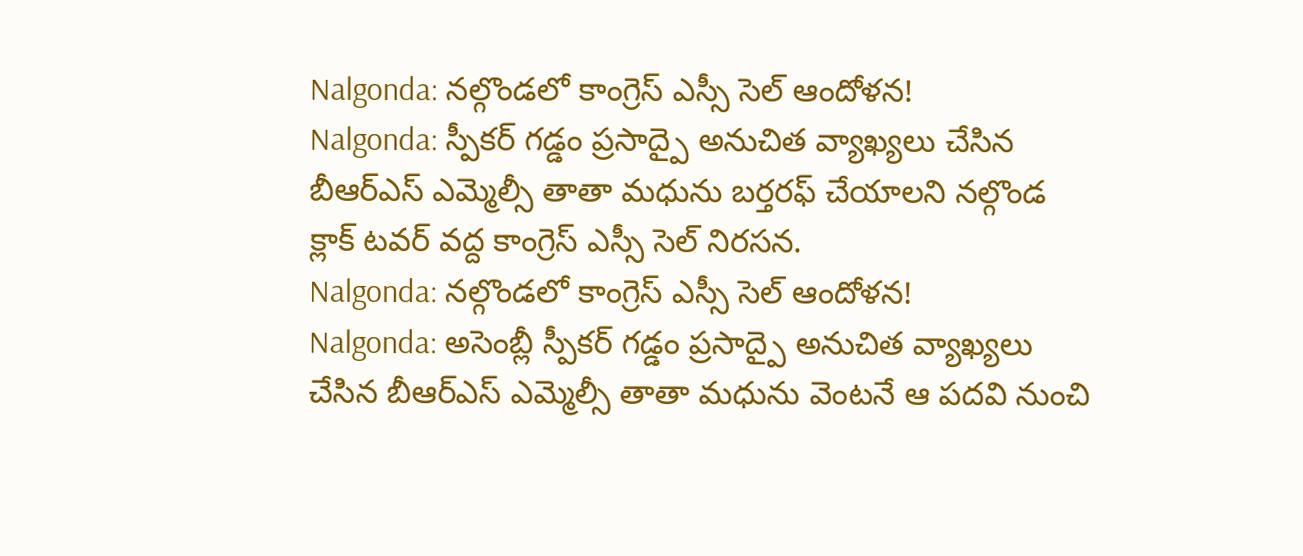Nalgonda: నల్గొండలో కాంగ్రెస్ ఎస్సీ సెల్ ఆందోళన!
Nalgonda: స్పీకర్ గడ్డం ప్రసాద్పై అనుచిత వ్యాఖ్యలు చేసిన బీఆర్ఎస్ ఎమ్మెల్సీ తాతా మధును బర్తరఫ్ చేయాలని నల్గొండ క్లాక్ టవర్ వద్ద కాంగ్రెస్ ఎస్సీ సెల్ నిరసన.
Nalgonda: నల్గొండలో కాంగ్రెస్ ఎస్సీ సెల్ ఆందోళన!
Nalgonda: అసెంబ్లీ స్పీకర్ గడ్డం ప్రసాద్పై అనుచిత వ్యాఖ్యలు చేసిన బీఆర్ఎస్ ఎమ్మెల్సీ తాతా మధును వెంటనే ఆ పదవి నుంచి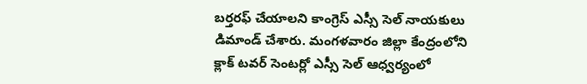బర్తరఫ్ చేయాలని కాంగ్రెస్ ఎస్సీ సెల్ నాయకులు డిమాండ్ చేశారు. మంగళవారం జిల్లా కేంద్రంలోని క్లాక్ టవర్ సెంటర్లో ఎస్సీ సెల్ ఆధ్వర్యంలో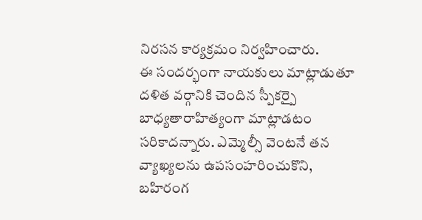నిరసన కార్యక్రమం నిర్వహించారు.
ఈ సందర్భంగా నాయకులు మాట్లాడుతూ దళిత వర్గానికి చెందిన స్పీకర్పై బాధ్యతారాహిత్యంగా మాట్లాడటం సరికాదన్నారు. ఎమ్మెల్సీ వెంటనే తన వ్యాఖ్యలను ఉపసంహరించుకొని, బహిరంగ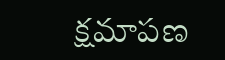క్షమాపణ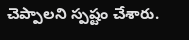చెప్పాలని స్పష్టం చేశారు.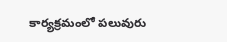కార్యక్రమంలో పలువురు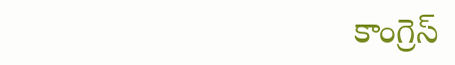కాంగ్రెస్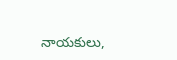నాయకులు,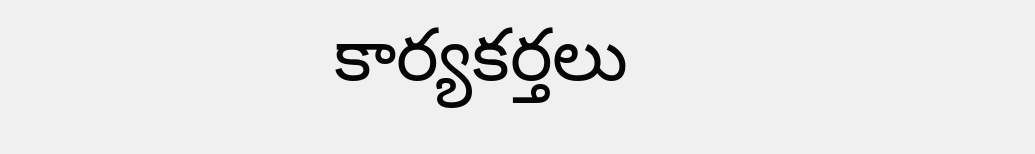కార్యకర్తలు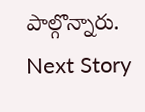పాల్గొన్నారు.
Next Story